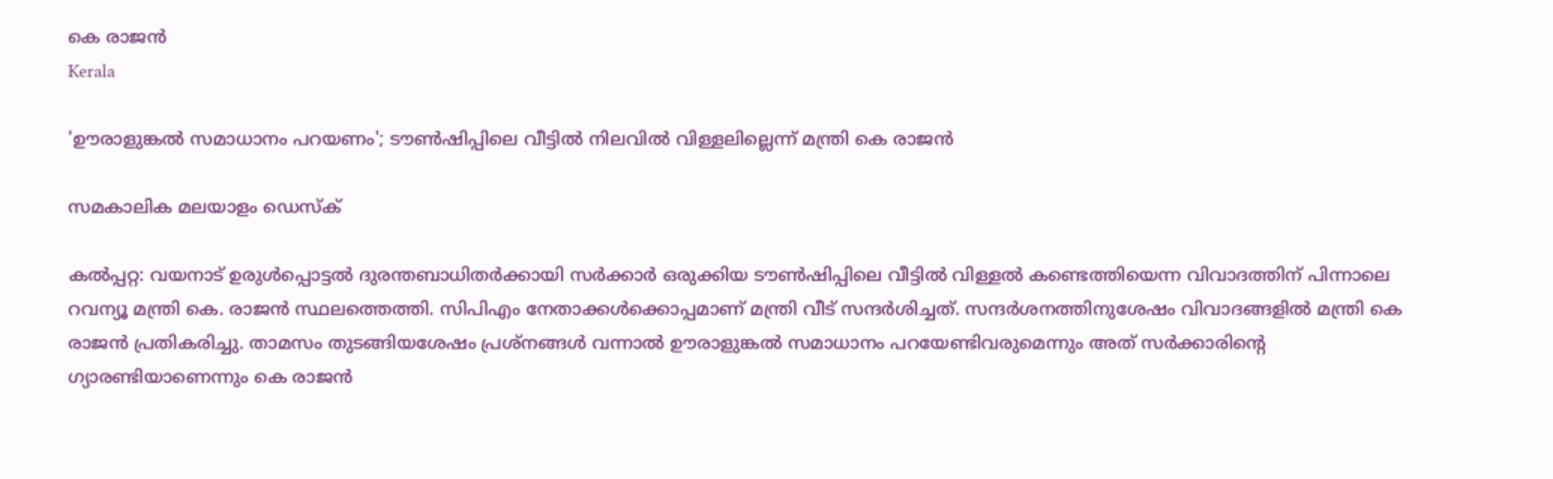കെ രാജന്‍
Kerala

'ഊരാളുങ്കല്‍ സമാധാനം പറയണം'; ടൗണ്‍ഷിപ്പിലെ വീട്ടില്‍ നിലവില്‍ വിള്ളലില്ലെന്ന് മന്ത്രി കെ രാജന്‍

സമകാലിക മലയാളം ഡെസ്ക്

കല്‍പ്പറ്റ: വയനാട് ഉരുള്‍പ്പൊട്ടല്‍ ദുരന്തബാധിതര്‍ക്കായി സര്‍ക്കാര്‍ ഒരുക്കിയ ടൗണ്‍ഷിപ്പിലെ വീട്ടില്‍ വിള്ളല്‍ കണ്ടെത്തിയെന്ന വിവാദത്തിന് പിന്നാലെ റവന്യൂ മന്ത്രി കെ. രാജന്‍ സ്ഥലത്തെത്തി. സിപിഎം നേതാക്കള്‍ക്കൊപ്പമാണ് മന്ത്രി വീട് സന്ദര്‍ശിച്ചത്. സന്ദര്‍ശനത്തിനുശേഷം വിവാദങ്ങളില്‍ മന്ത്രി കെ രാജന്‍ പ്രതികരിച്ചു. താമസം തുടങ്ങിയശേഷം പ്രശ്‌നങ്ങള്‍ വന്നാല്‍ ഊരാളുങ്കല്‍ സമാധാനം പറയേണ്ടിവരുമെന്നും അത് സര്‍ക്കാരിന്റെ ഗ്യാരണ്ടിയാണെന്നും കെ രാജന്‍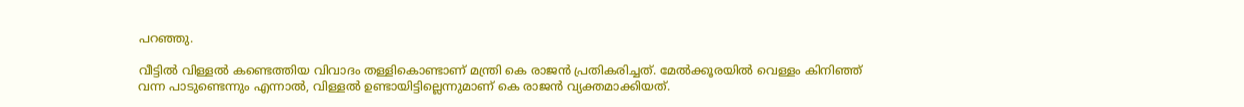പറഞ്ഞു.

വീട്ടില്‍ വിള്ളല്‍ കണ്ടെത്തിയ വിവാദം തള്ളികൊണ്ടാണ് മന്ത്രി കെ രാജന്‍ പ്രതികരിച്ചത്. മേല്‍ക്കൂരയില്‍ വെള്ളം കിനിഞ്ഞ് വന്ന പാടുണ്ടെന്നും എന്നാല്‍, വിള്ളല്‍ ഉണ്ടായിട്ടില്ലെന്നുമാണ് കെ രാജന്‍ വ്യക്തമാക്കിയത്.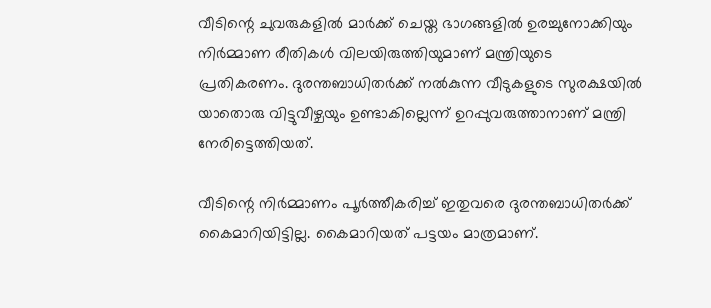വീടിന്റെ ചുവരുകളില്‍ മാര്‍ക്ക് ചെയ്ത ഭാഗങ്ങളില്‍ ഉരച്ചുനോക്കിയും നിര്‍മ്മാണ രീതികള്‍ വിലയിരുത്തിയുമാണ് മന്ത്രിയുടെ പ്രതികരണം. ദുരന്തബാധിതര്‍ക്ക് നല്‍കുന്ന വീടുകളുടെ സുരക്ഷയില്‍ യാതൊരു വിട്ടുവീഴ്ചയും ഉണ്ടാകില്ലെന്ന് ഉറപ്പുവരുത്താനാണ് മന്ത്രി നേരിട്ടെത്തിയത്.

വീടിന്റെ നിര്‍മ്മാണം പൂര്‍ത്തീകരിച്ച് ഇതുവരെ ദുരന്തബാധിതര്‍ക്ക് കൈമാറിയിട്ടില്ല. കൈമാറിയത് പട്ടയം മാത്രമാണ്.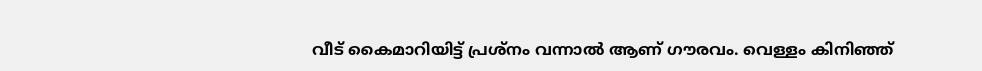വീട് കൈമാറിയിട്ട് പ്രശ്‌നം വന്നാല്‍ ആണ് ഗൗരവം. വെള്ളം കിനിഞ്ഞ്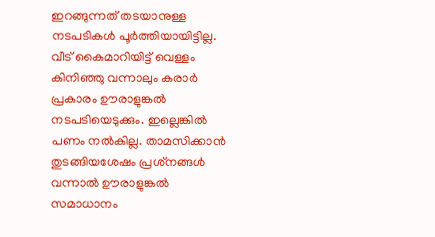ഇറങ്ങുന്നത് തടയാനുള്ള നടപടികള്‍ പൂര്‍ത്തിയായിട്ടില്ല. വീട് കൈമാറിയിട്ട് വെള്ളം കിനിഞ്ഞു വന്നാലും കരാര്‍ പ്രകാരം ഊരാളുങ്കല്‍ നടപടിയെടുക്കും. ഇല്ലെങ്കില്‍ പണം നല്‍കില്ല. താമസിക്കാന്‍ തുടങ്ങിയശേഷം പ്രശ്‌നങ്ങള്‍ വന്നാല്‍ ഊരാളുങ്കല്‍ സമാധാനം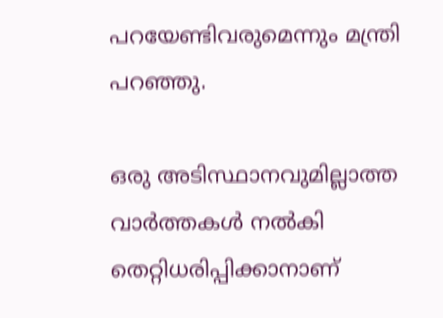പറയേണ്ടിവരുമെന്നും മന്ത്രി പറഞ്ഞു.

ഒരു അടിസ്ഥാനവുമില്ലാത്ത വാര്‍ത്തകള്‍ നല്‍കി തെറ്റിധരിപ്പിക്കാനാണ്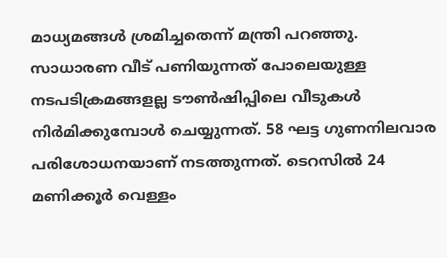മാധ്യമങ്ങള്‍ ശ്രമിച്ചതെന്ന് മന്ത്രി പറഞ്ഞു. സാധാരണ വീട് പണിയുന്നത് പോലെയുള്ള നടപടിക്രമങ്ങളല്ല ടൗണ്‍ഷിപ്പിലെ വീടുകള്‍ നിര്‍മിക്കുമ്പോള്‍ ചെയ്യുന്നത്. 58 ഘട്ട ഗുണനിലവാര പരിശോധനയാണ് നടത്തുന്നത്. ടെറസില്‍ 24 മണിക്കൂര്‍ വെള്ളം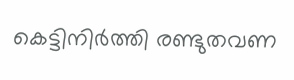കെട്ടിനിര്‍ത്തി രണ്ടുതവണ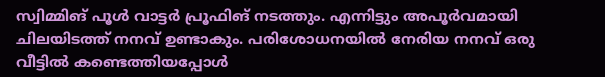സ്വിമ്മിങ് പൂള്‍ വാട്ടര്‍ പ്രൂഫിങ് നടത്തും. എന്നിട്ടും അപൂര്‍വമായി ചിലയിടത്ത് നനവ് ഉണ്ടാകും. പരിശോധനയില്‍ നേരിയ നനവ് ഒരു വീട്ടില്‍ കണ്ടെത്തിയപ്പോള്‍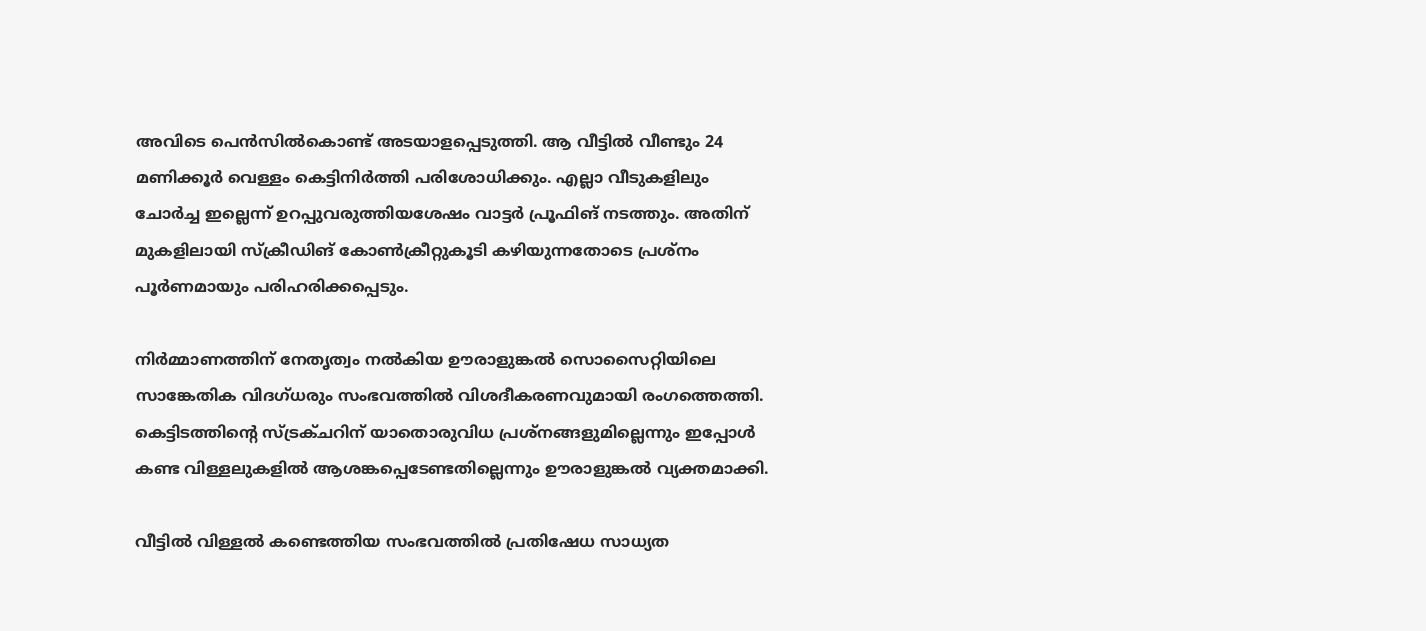അവിടെ പെന്‍സില്‍കൊണ്ട് അടയാളപ്പെടുത്തി. ആ വീട്ടില്‍ വീണ്ടും 24 മണിക്കൂര്‍ വെള്ളം കെട്ടിനിര്‍ത്തി പരിശോധിക്കും. എല്ലാ വീടുകളിലും ചോര്‍ച്ച ഇല്ലെന്ന് ഉറപ്പുവരുത്തിയശേഷം വാട്ടര്‍ പ്രൂഫിങ് നടത്തും. അതിന് മുകളിലായി സ്‌ക്രീഡിങ് കോണ്‍ക്രീറ്റുകൂടി കഴിയുന്നതോടെ പ്രശ്നം പൂര്‍ണമായും പരിഹരിക്കപ്പെടും.

നിര്‍മ്മാണത്തിന് നേതൃത്വം നല്‍കിയ ഊരാളുങ്കല്‍ സൊസൈറ്റിയിലെ സാങ്കേതിക വിദഗ്ധരും സംഭവത്തില്‍ വിശദീകരണവുമായി രംഗത്തെത്തി. കെട്ടിടത്തിന്റെ സ്ട്രക്ചറിന് യാതൊരുവിധ പ്രശ്‌നങ്ങളുമില്ലെന്നും ഇപ്പോള്‍ കണ്ട വിള്ളലുകളില്‍ ആശങ്കപ്പെടേണ്ടതില്ലെന്നും ഊരാളുങ്കല്‍ വ്യക്തമാക്കി.

വീട്ടില്‍ വിള്ളല്‍ കണ്ടെത്തിയ സംഭവത്തില്‍ പ്രതിഷേധ സാധ്യത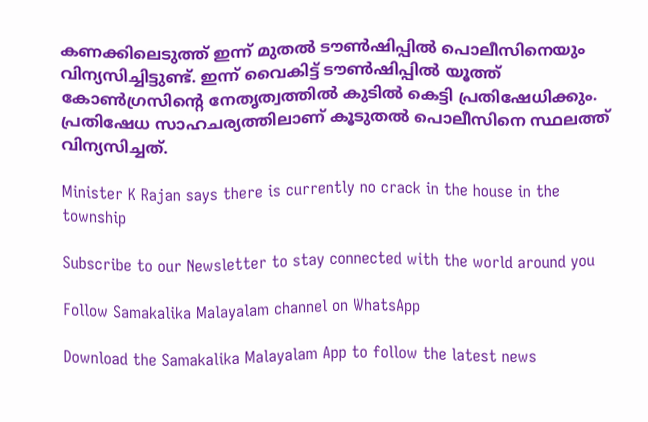കണക്കിലെടുത്ത് ഇന്ന് മുതല്‍ ടൗണ്‍ഷിപ്പില്‍ പൊലീസിനെയും വിന്യസിച്ചിട്ടുണ്ട്. ഇന്ന് വൈകിട്ട് ടൗണ്‍ഷിപ്പില്‍ യൂത്ത് കോണ്‍ഗ്രസിന്റെ നേതൃത്വത്തില്‍ കുടില്‍ കെട്ടി പ്രതിഷേധിക്കും. പ്രതിഷേധ സാഹചര്യത്തിലാണ് കൂടുതല്‍ പൊലീസിനെ സ്ഥലത്ത് വിന്യസിച്ചത്.

Minister K Rajan says there is currently no crack in the house in the township

Subscribe to our Newsletter to stay connected with the world around you

Follow Samakalika Malayalam channel on WhatsApp

Download the Samakalika Malayalam App to follow the latest news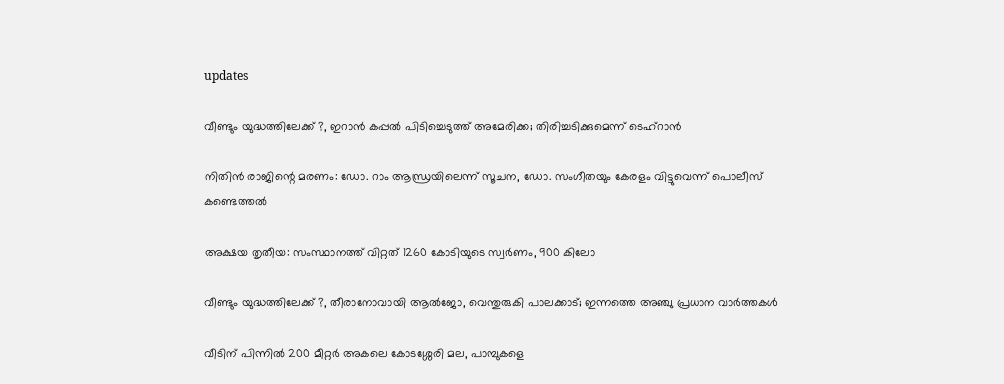updates

വീണ്ടും യുദ്ധത്തിലേക്ക് ?, ഇറാന്‍ കപ്പല്‍ പിടിച്ചെടുത്ത് അമേരിക്ക; തിരിച്ചടിക്കുമെന്ന് ടെഹ്‌റാന്‍

നിതിന്‍ രാജിന്റെ മരണം: ഡോ. റാം ആന്ധ്രയിലെന്ന് സൂചന, ഡോ. സംഗീതയും കേരളം വിട്ടുവെന്ന് പൊലീസ് കണ്ടെത്തല്‍

അക്ഷയ തൃതീയ: സംസ്ഥാനത്ത് വിറ്റത് 1260 കോടിയുടെ സ്വര്‍ണം, 900 കിലോ

വീണ്ടും യുദ്ധത്തിലേക്ക് ?, തീരാനോവായി ആൽജോ, വെന്തുരുകി പാലക്കാട്; ഇന്നത്തെ അഞ്ചു പ്രധാന വാർത്തകൾ

വീടിന് പിന്നില്‍ 200 മീറ്റര്‍ അകലെ കോടശ്ശേരി മല, പാമ്പുകളെ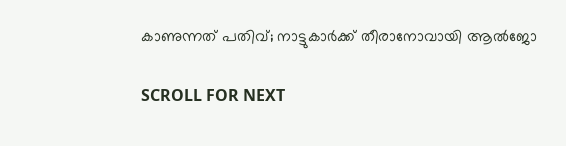കാണുന്നത് പതിവ്; നാട്ടുകാര്‍ക്ക് തീരാനോവായി ആല്‍ജോ

SCROLL FOR NEXT